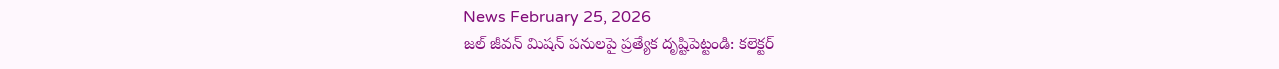News February 25, 2026
జల్ జీవన్ మిషన్ పనులపై ప్రత్యేక దృష్టిపెట్టండి: కలెక్టర్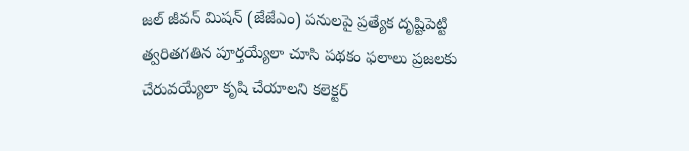జల్ జీవన్ మిషన్ (జేజేఎం) పనులపై ప్రత్యేక దృష్టిపెట్టి త్వరితగతిన పూర్తయ్యేలా చూసి పథకం ఫలాలు ప్రజలకు చేరువయ్యేలా కృషి చేయాలని కలెక్టర్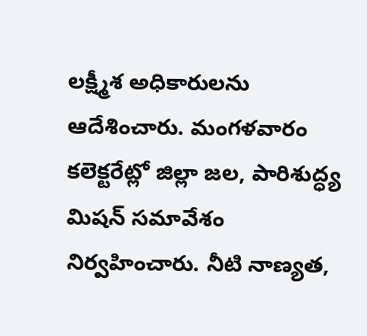లక్ష్మీశ అధికారులను ఆదేశించారు. మంగళవారం కలెక్టరేట్లో జిల్లా జల, పారిశుద్ధ్య మిషన్ సమావేశం నిర్వహించారు. నీటి నాణ్యత,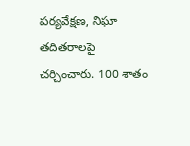పర్యవేక్షణ, నిఘా తదితరాలపై చర్చించారు. 100 శాతం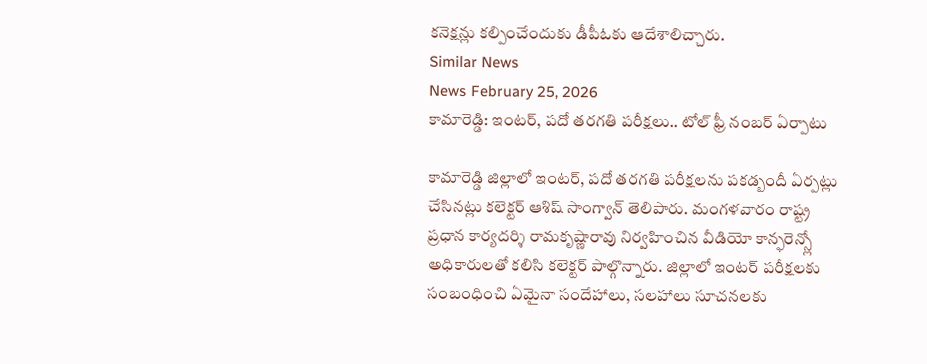కనెక్షన్లు కల్పించేందుకు డీపీఓకు ఆదేశాలిచ్చారు.
Similar News
News February 25, 2026
కామారెడ్డి: ఇంటర్, పదో తరగతి పరీక్షలు.. టోల్ ఫ్రీ నంబర్ ఏర్పాటు

కామారెడ్డి జిల్లాలో ఇంటర్, పదో తరగతి పరీక్షలను పకడ్బందీ ఏర్పట్లు చేసినట్లు కలెక్టర్ ఆశిష్ సాంగ్వాన్ తెలిపారు. మంగళవారం రాష్ట్ర ప్రధాన కార్యదర్శి రామకృష్ణారావు నిర్వహించిన వీడియో కాన్ఫరెన్స్లో అధికారులతో కలిసి కలెక్టర్ పాల్గొన్నారు. జిల్లాలో ఇంటర్ పరీక్షలకు సంబంధించి ఏమైనా సందేహాలు, సలహాలు సూచనలకు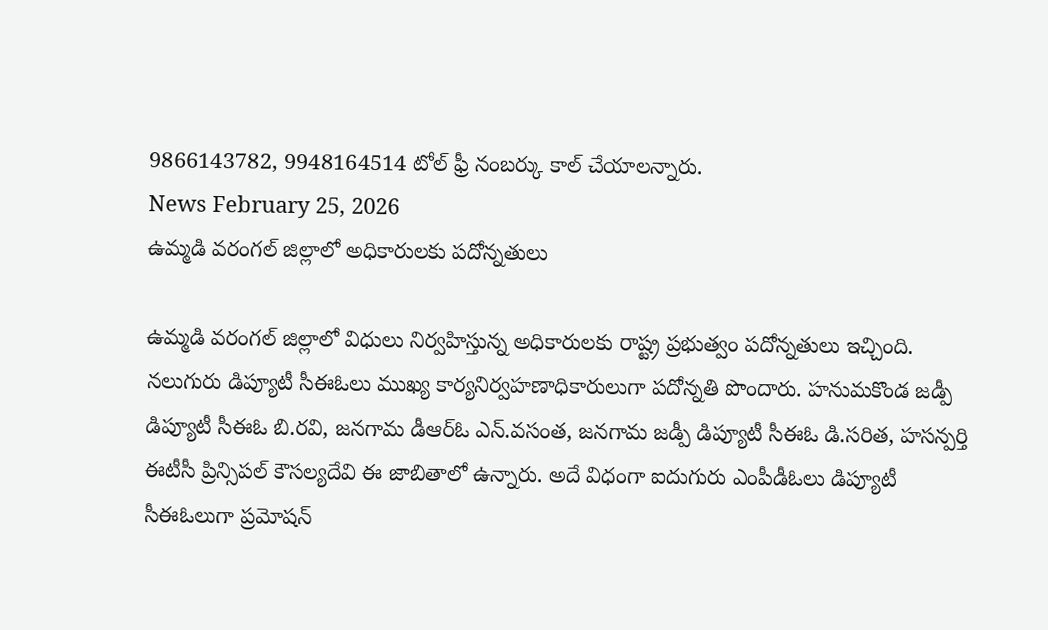9866143782, 9948164514 టోల్ ఫ్రీ నంబర్కు కాల్ చేయాలన్నారు.
News February 25, 2026
ఉమ్మడి వరంగల్ జిల్లాలో అధికారులకు పదోన్నతులు

ఉమ్మడి వరంగల్ జిల్లాలో విధులు నిర్వహిస్తున్న అధికారులకు రాష్ట్ర ప్రభుత్వం పదోన్నతులు ఇచ్చింది. నలుగురు డిప్యూటీ సీఈఓలు ముఖ్య కార్యనిర్వహణాధికారులుగా పదోన్నతి పొందారు. హనుమకొండ జడ్పీ డిప్యూటీ సీఈఓ బి.రవి, జనగామ డీఆర్ఓ ఎన్.వసంత, జనగామ జడ్పీ డిప్యూటీ సీఈఓ డి.సరిత, హసన్పర్తి ఈటీసీ ప్రిన్సిపల్ కౌసల్యదేవి ఈ జాబితాలో ఉన్నారు. అదే విధంగా ఐదుగురు ఎంపీడీఓలు డిప్యూటీ సీఈఓలుగా ప్రమోషన్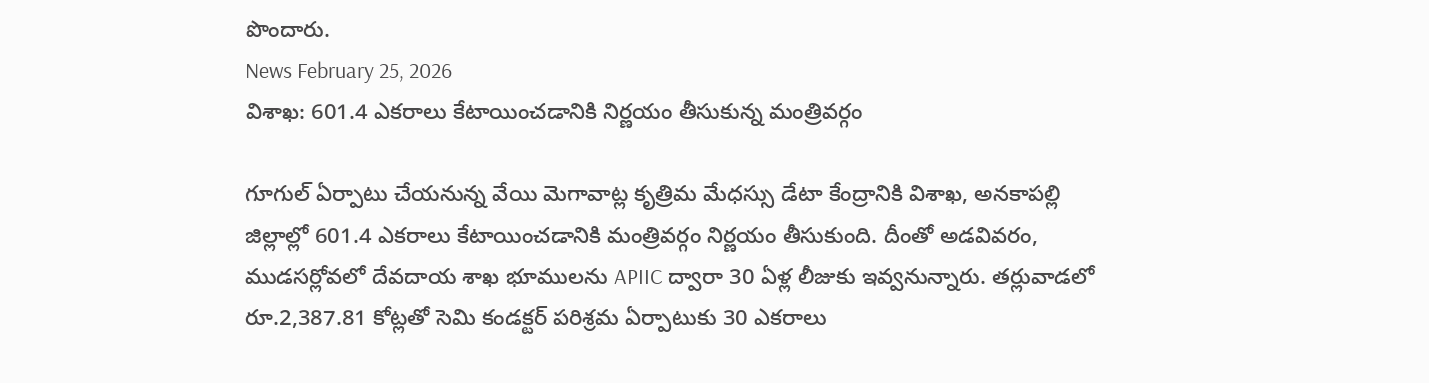పొందారు.
News February 25, 2026
విశాఖ: 601.4 ఎకరాలు కేటాయించడానికి నిర్ణయం తీసుకున్న మంత్రివర్గం

గూగుల్ ఏర్పాటు చేయనున్న వేయి మెగావాట్ల కృత్రిమ మేధస్సు డేటా కేంద్రానికి విశాఖ, అనకాపల్లి జిల్లాల్లో 601.4 ఎకరాలు కేటాయించడానికి మంత్రివర్గం నిర్ణయం తీసుకుంది. దీంతో అడవివరం, ముడసర్లోవలో దేవదాయ శాఖ భూములను APIIC ద్వారా 30 ఏళ్ల లీజుకు ఇవ్వనున్నారు. తర్లువాడలో రూ.2,387.81 కోట్లతో సెమి కండక్టర్ పరిశ్రమ ఏర్పాటుకు 30 ఎకరాలు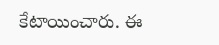కేటాయించారు. ఈ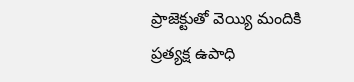ప్రాజెక్టుతో వెయ్యి మందికి ప్రత్యక్ష ఉపాధి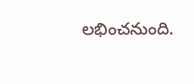లభించనుంది.